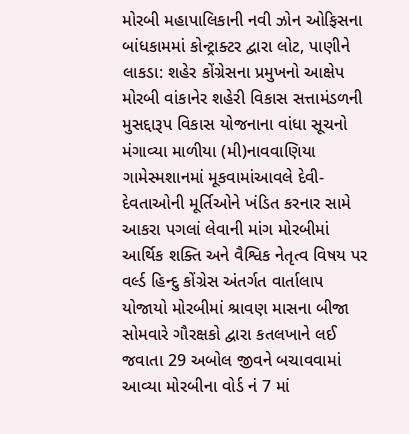મોરબી મહાપાલિકાની નવી ઝોન ઓફિસના બાંધકામમાં કોન્ટ્રાક્ટર દ્વારા લોટ, પાણીને લાકડા: શહેર કોંગ્રેસના પ્રમુખનો આક્ષેપ મોરબી વાંકાનેર શહેરી વિકાસ સત્તામંડળની મુસદ્દારૂપ વિકાસ યોજનાના વાંધા સૂચનો મંગાવ્યા માળીયા (મી)નાવવાણિયા ગામેસ્મશાનમાં મૂકવામાંઆવલે દેવી-દેવતાઓની મૂર્તિઓને ખંડિત કરનાર સામે આકરા પગલાં લેવાની માંગ મોરબીમાં આર્થિક શક્તિ અને વૈશ્વિક નેતૃત્વ વિષય પર વર્લ્ડ હિન્દુ કોંગ્રેસ અંતર્ગત વાર્તાલાપ યોજાયો મોરબીમાં શ્રાવણ માસના બીજા સોમવારે ગૌરક્ષકો દ્વારા કતલખાને લઈ જવાતા 29 અબોલ જીવને બચાવવામાં આવ્યા મોરબીના વોર્ડ નં 7 માં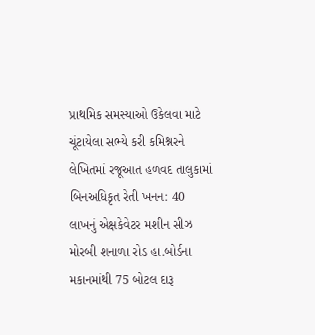પ્રાથમિક સમસ્યાઓ ઉકેલવા માટે ચૂંટાયેલા સભ્યે કરી કમિશ્નરને લેખિતમાં રજૂઆત હળવદ તાલુકામાં બિનઅધિકૃત રેતી ખનન: 40 લાખનું એક્ષકેવેટર મશીન સીઝ મોરબી શનાળા રોડ હા.બોર્ડના મકાનમાંથી 75 બોટલ દારૂ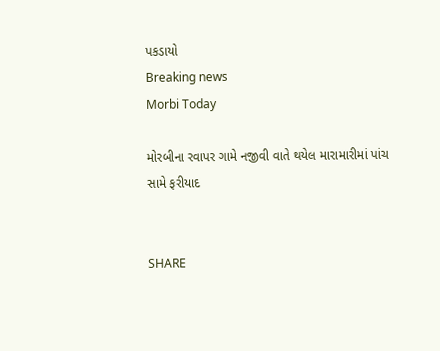પકડાયો
Breaking news
Morbi Today

મોરબીના રવાપર ગામે નજીવી વાતે થયેલ મારામારીમાં પાંચ સામે ફરીયાદ


SHARE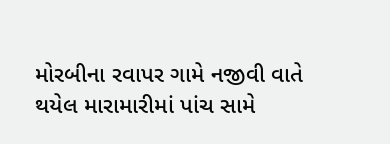મોરબીના રવાપર ગામે નજીવી વાતે થયેલ મારામારીમાં પાંચ સામે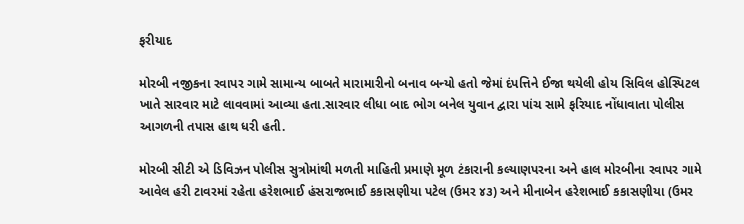ફરીયાદ

મોરબી નજીકના રવાપર ગામે સામાન્ય બાબતે મારામારીનો બનાવ બન્યો હતો જેમાં દંપત્તિને ઈજા થયેલી હોય સિવિલ હોસ્પિટલ ખાતે સારવાર માટે લાવવામાં આવ્યા હતા.સારવાર લીધા બાદ ભોગ બનેલ યુવાન દ્વારા પાંચ સામે ફરિયાદ નોંધાવાતા પોલીસ આગળની તપાસ હાથ ધરી હતી.

મોરબી સીટી એ ડિવિઝન પોલીસ સુત્રોમાંથી મળતી માહિતી પ્રમાણે મૂળ ટંકારાની કલ્યાણપરના અને હાલ મોરબીના રવાપર ગામે આવેલ હરી ટાવરમાં રહેતા હરેશભાઈ હંસરાજભાઈ કકાસણીયા પટેલ (ઉમર ૪૩) અને મીનાબેન હરેશભાઈ કકાસણીયા (ઉમર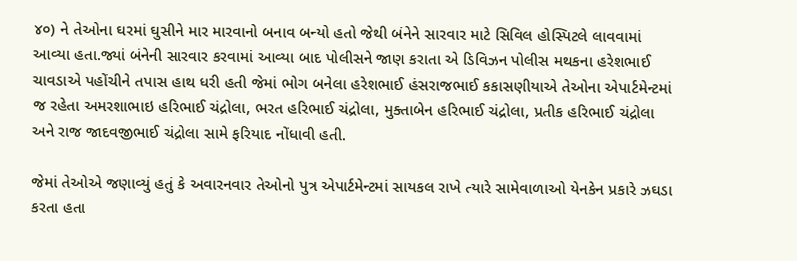૪૦) ને તેઓના ઘરમાં ઘુસીને માર મારવાનો બનાવ બન્યો હતો જેથી બંનેને સારવાર માટે સિવિલ હોસ્પિટલે લાવવામાં આવ્યા હતા.જ્યાં બંનેની સારવાર કરવામાં આવ્યા બાદ પોલીસને જાણ કરાતા એ ડિવિઝન પોલીસ મથકના હરેશભાઈ ચાવડાએ પહોંચીને તપાસ હાથ ધરી હતી જેમાં ભોગ બનેલા હરેશભાઈ હંસરાજભાઈ કકાસણીયાએ તેઓના એપાર્ટમેન્ટમાં જ રહેતા અમરશાભાઇ હરિભાઈ ચંદ્રોલા, ભરત હરિભાઈ ચંદ્રોલા, મુક્તાબેન હરિભાઈ ચંદ્રોલા, પ્રતીક હરિભાઈ ચંદ્રોલા અને રાજ જાદવજીભાઈ ચંદ્રોલા સામે ફરિયાદ નોંધાવી હતી.

જેમાં તેઓએ જણાવ્યું હતું કે અવારનવાર તેઓનો પુત્ર એપાર્ટમેન્ટમાં સાયકલ રાખે ત્યારે સામેવાળાઓ યેનકેન પ્રકારે ઝઘડા કરતા હતા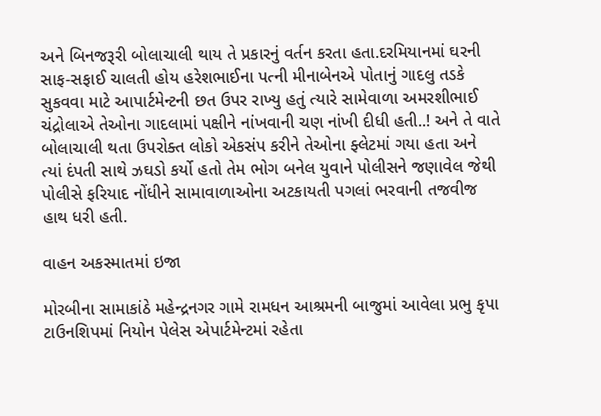અને બિનજરૂરી બોલાચાલી થાય તે પ્રકારનું વર્તન કરતા હતા.દરમિયાનમાં ઘરની સાફ-સફાઈ ચાલતી હોય હરેશભાઈના પત્ની મીનાબેનએ પોતાનું ગાદલુ તડકે સુકવવા માટે આપાર્ટમેન્ટની છત ઉપર રાખ્યુ હતું ત્યારે સામેવાળા અમરશીભાઈ ચંદ્રોલાએ તેઓના ગાદલામાં પક્ષીને નાંખવાની ચણ નાંખી દીધી હતી..! અને તે વાતે બોલાચાલી થતા ઉપરોક્ત લોકો એકસંપ કરીને તેઓના ફ્લેટમાં ગયા હતા અને ત્યાં દંપતી સાથે ઝઘડો કર્યો હતો તેમ ભોગ બનેલ યુવાને પોલીસને જણાવેલ જેથી પોલીસે ફરિયાદ નોંધીને સામાવાળાઓના અટકાયતી પગલાં ભરવાની તજવીજ હાથ ધરી હતી.

વાહન અકસ્માતમાં ઇજા

મોરબીના સામાકાંઠે મહેન્દ્રનગર ગામે રામધન આશ્રમની બાજુમાં આવેલા પ્રભુ કૃપા ટાઉનશિપમાં નિયોન પેલેસ એપાર્ટમેન્ટમાં રહેતા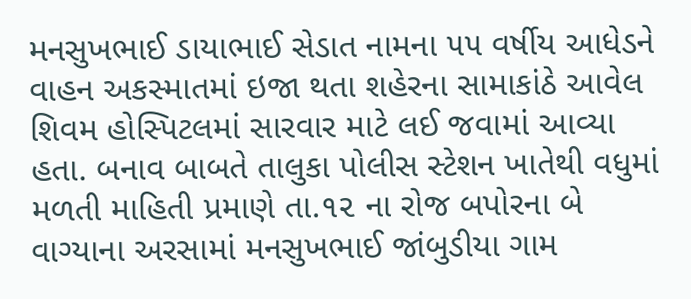મનસુખભાઈ ડાયાભાઈ સેડાત નામના ૫૫ વર્ષીય આધેડને વાહન અકસ્માતમાં ઇજા થતા શહેરના સામાકાંઠે આવેલ શિવમ હોસ્પિટલમાં સારવાર માટે લઈ જવામાં આવ્યા હતા. બનાવ બાબતે તાલુકા પોલીસ સ્ટેશન ખાતેથી વધુમાં મળતી માહિતી પ્રમાણે તા.૧૨ ના રોજ બપોરના બે વાગ્યાના અરસામાં મનસુખભાઈ જાંબુડીયા ગામ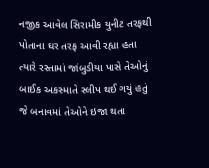નજીક આવેલ સિરામીક યુનીટ તરફથી પોતાના ઘર તરફ આવી રહ્યા હતા ત્યારે રસ્તામાં જાંબુડીયા પાસે તેઓનું બાઈક અકસ્માતે સ્લીપ થઈ ગયું હતું જે બનાવમાં તેઓને ઇજા થતા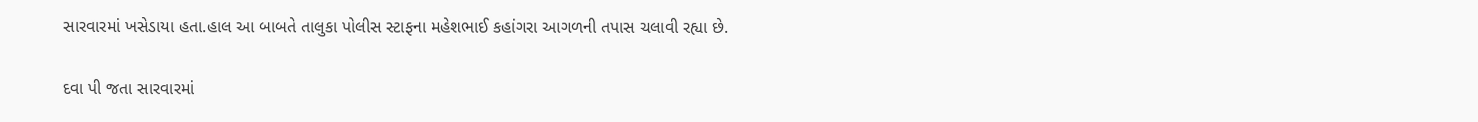સારવારમાં ખસેડાયા હતા.હાલ આ બાબતે તાલુકા પોલીસ સ્ટાફના મહેશભાઈ કહાંગરા આગળની તપાસ ચલાવી રહ્યા છે.

દવા પી જતા સારવારમાં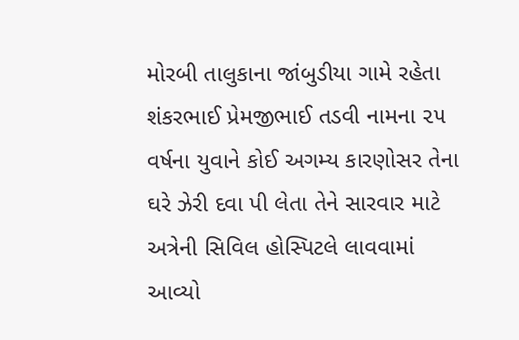મોરબી તાલુકાના જાંબુડીયા ગામે રહેતા શંકરભાઈ પ્રેમજીભાઈ તડવી નામના ૨૫ વર્ષના યુવાને કોઈ અગમ્ય કારણોસર તેના ઘરે ઝેરી દવા પી લેતા તેને સારવાર માટે અત્રેની સિવિલ હોસ્પિટલે લાવવામાં આવ્યો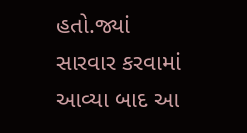હતો.જ્યાં સારવાર કરવામાં આવ્યા બાદ આ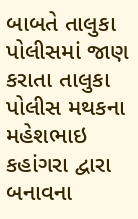બાબતે તાલુકા પોલીસમાં જાણ કરાતા તાલુકા પોલીસ મથકના મહેશભાઇ કહાંગરા દ્વારા બનાવના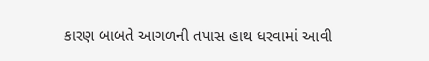કારણ બાબતે આગળની તપાસ હાથ ધરવામાં આવી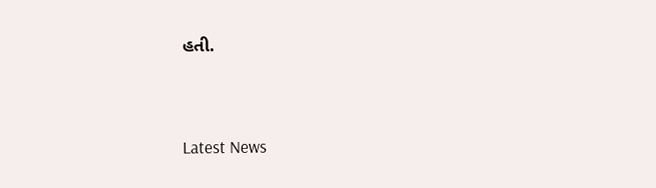હતી.




Latest News